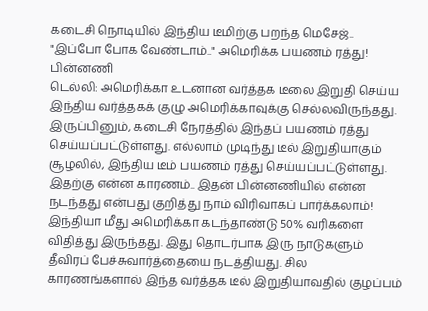கடைசி நொடியில் இந்திய டீமிற்கு பறந்த மெசேஜ்.. "இப்போ போக வேண்டாம்.." அமெரிக்க பயணம் ரத்து! பின்னணி
டெல்லி: அமெரிக்கா உடனான வர்த்தக டீலை இறுதி செய்ய இந்திய வர்த்தகக் குழு அமெரிக்காவுக்கு செல்லவிருந்தது. இருப்பினும், கடைசி நேரத்தில் இந்தப் பயணம் ரத்து செய்யப்பட்டுள்ளது. எல்லாம் முடிந்து டீல் இறுதியாகும் சூழலில், இந்திய டீம் பயணம் ரத்து செய்யப்பட்டுள்ளது. இதற்கு என்ன காரணம்.. இதன் பின்னணியில் என்ன நடந்தது என்பது குறித்து நாம் விரிவாகப் பார்க்கலாம்!
இந்தியா மீது அமெரிக்கா கடந்தாண்டு 50% வரிகளை விதித்து இருந்தது. இது தொடர்பாக இரு நாடுகளும் தீவிரப் பேச்சுவார்த்தையை நடத்தியது. சில காரணங்களால் இந்த வர்த்தக டீல் இறுதியாவதில் குழப்பம்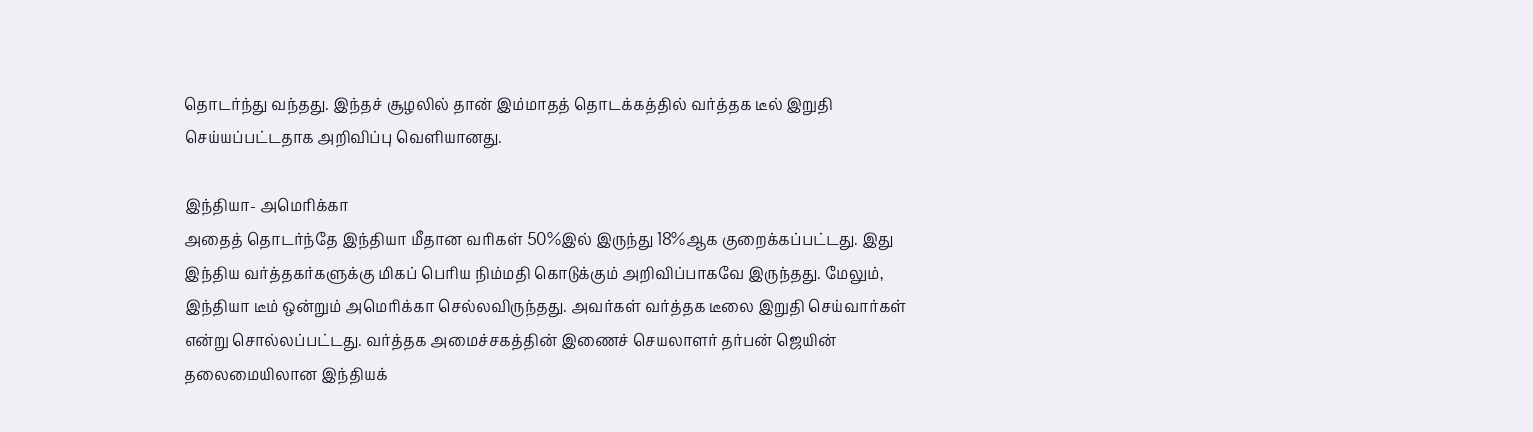தொடர்ந்து வந்தது. இந்தச் சூழலில் தான் இம்மாதத் தொடக்கத்தில் வர்த்தக டீல் இறுதி செய்யப்பட்டதாக அறிவிப்பு வெளியானது.

இந்தியா- அமெரிக்கா
அதைத் தொடர்ந்தே இந்தியா மீதான வரிகள் 50%இல் இருந்து 18%ஆக குறைக்கப்பட்டது. இது இந்திய வர்த்தகர்களுக்கு மிகப் பெரிய நிம்மதி கொடுக்கும் அறிவிப்பாகவே இருந்தது. மேலும், இந்தியா டீம் ஒன்றும் அமெரிக்கா செல்லவிருந்தது. அவர்கள் வர்த்தக டீலை இறுதி செய்வார்கள் என்று சொல்லப்பட்டது. வர்த்தக அமைச்சகத்தின் இணைச் செயலாளர் தர்பன் ஜெயின் தலைமையிலான இந்தியக்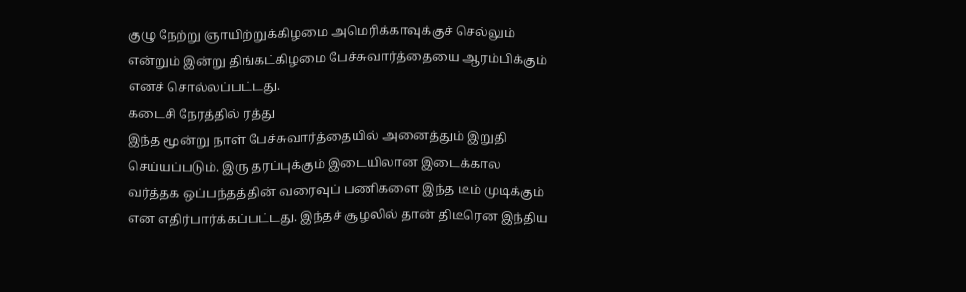குழு நேற்று ஞாயிற்றுக்கிழமை அமெரிக்காவுக்குச் செல்லும் என்றும் இன்று திங்கட்கிழமை பேச்சுவார்த்தையை ஆரம்பிக்கும் எனச் சொல்லப்பட்டது.
கடைசி நேரத்தில் ரத்து
இந்த மூன்று நாள் பேச்சுவார்த்தையில் அனைத்தும் இறுதி செய்யப்படும். இரு தரப்புக்கும் இடையிலான இடைக்கால வர்த்தக ஒப்பந்தத்தின் வரைவுப் பணிகளை இந்த டீம் முடிக்கும் என எதிர்பார்க்கப்பட்டது. இந்தச் சூழலில் தான் திடீரென இந்திய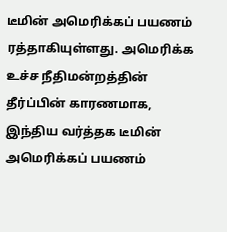டீமின் அமெரிக்கப் பயணம் ரத்தாகியுள்ளது. அமெரிக்க உச்ச நீதிமன்றத்தின் தீர்ப்பின் காரணமாக, இந்திய வர்த்தக டீமின் அமெரிக்கப் பயணம்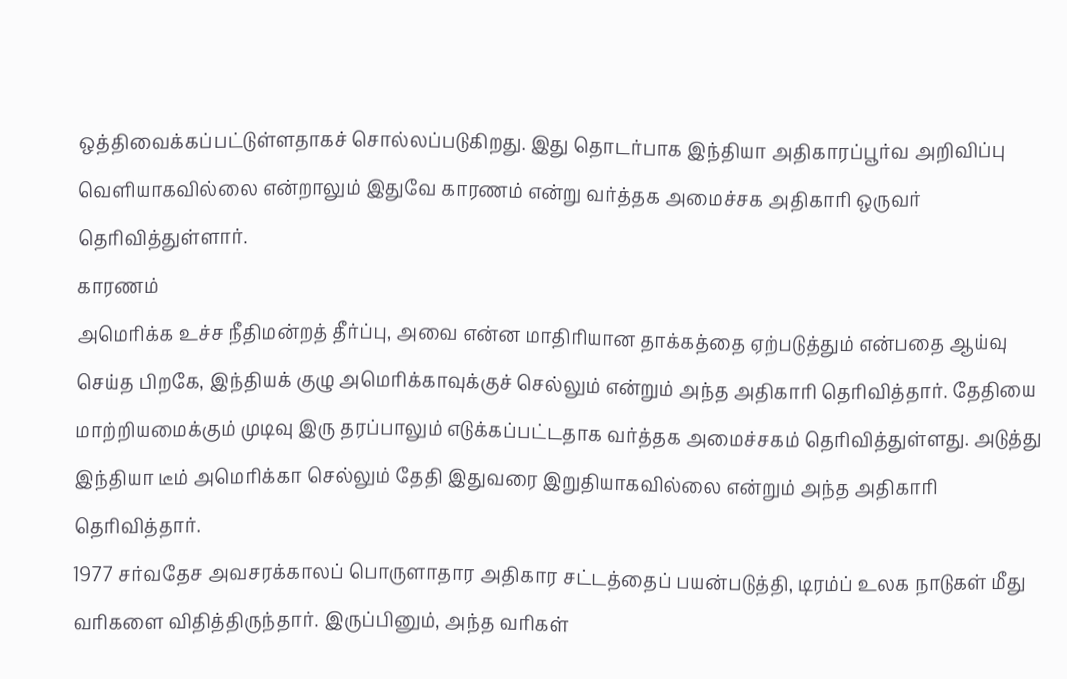ஒத்திவைக்கப்பட்டுள்ளதாகச் சொல்லப்படுகிறது. இது தொடர்பாக இந்தியா அதிகாரப்பூர்வ அறிவிப்பு வெளியாகவில்லை என்றாலும் இதுவே காரணம் என்று வர்த்தக அமைச்சக அதிகாரி ஒருவர் தெரிவித்துள்ளார்.
காரணம்
அமெரிக்க உச்ச நீதிமன்றத் தீர்ப்பு, அவை என்ன மாதிரியான தாக்கத்தை ஏற்படுத்தும் என்பதை ஆய்வு செய்த பிறகே, இந்தியக் குழு அமெரிக்காவுக்குச் செல்லும் என்றும் அந்த அதிகாரி தெரிவித்தார். தேதியை மாற்றியமைக்கும் முடிவு இரு தரப்பாலும் எடுக்கப்பட்டதாக வர்த்தக அமைச்சகம் தெரிவித்துள்ளது. அடுத்து இந்தியா டீம் அமெரிக்கா செல்லும் தேதி இதுவரை இறுதியாகவில்லை என்றும் அந்த அதிகாரி தெரிவித்தார்.
1977 சர்வதேச அவசரக்காலப் பொருளாதார அதிகார சட்டத்தைப் பயன்படுத்தி, டிரம்ப் உலக நாடுகள் மீது வரிகளை விதித்திருந்தார். இருப்பினும், அந்த வரிகள்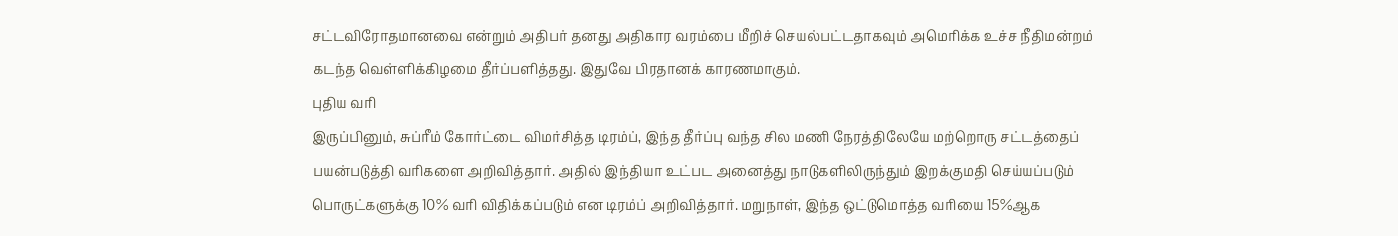சட்டவிரோதமானவை என்றும் அதிபர் தனது அதிகார வரம்பை மீறிச் செயல்பட்டதாகவும் அமெரிக்க உச்ச நீதிமன்றம் கடந்த வெள்ளிக்கிழமை தீர்ப்பளித்தது. இதுவே பிரதானக் காரணமாகும்.
புதிய வரி
இருப்பினும், சுப்ரீம் கோர்ட்டை விமர்சித்த டிரம்ப், இந்த தீர்ப்பு வந்த சில மணி நேரத்திலேயே மற்றொரு சட்டத்தைப் பயன்படுத்தி வரிகளை அறிவித்தார். அதில் இந்தியா உட்பட அனைத்து நாடுகளிலிருந்தும் இறக்குமதி செய்யப்படும் பொருட்களுக்கு 10% வரி விதிக்கப்படும் என டிரம்ப் அறிவித்தார். மறுநாள், இந்த ஒட்டுமொத்த வரியை 15%ஆக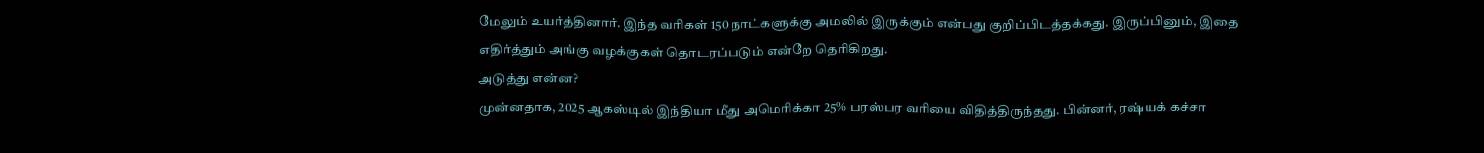மேலும் உயர்த்தினார். இந்த வரிகள் 150 நாட்களுக்கு அமலில் இருக்கும் என்பது குறிப்பிடத்தக்கது. இருப்பினும், இதை எதிர்த்தும் அங்கு வழக்குகள் தொடரப்படும் என்றே தெரிகிறது.
அடுத்து என்ன?
முன்னதாக, 2025 ஆகஸ்டில் இந்தியா மீது அமெரிக்கா 25% பரஸ்பர வரியை விதித்திருந்தது. பின்னர், ரஷ்யக் கச்சா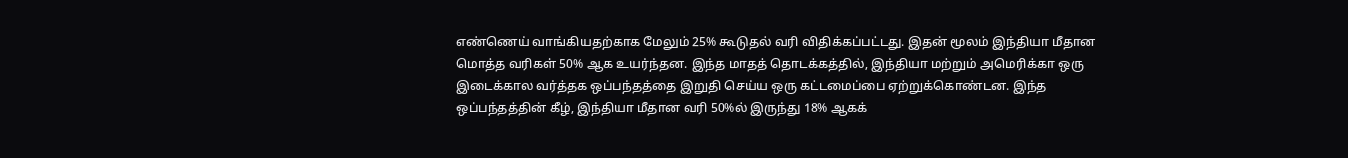எண்ணெய் வாங்கியதற்காக மேலும் 25% கூடுதல் வரி விதிக்கப்பட்டது. இதன் மூலம் இந்தியா மீதான மொத்த வரிகள் 50% ஆக உயர்ந்தன. இந்த மாதத் தொடக்கத்தில், இந்தியா மற்றும் அமெரிக்கா ஒரு இடைக்கால வர்த்தக ஒப்பந்தத்தை இறுதி செய்ய ஒரு கட்டமைப்பை ஏற்றுக்கொண்டன. இந்த ஒப்பந்தத்தின் கீழ், இந்தியா மீதான வரி 50%ல் இருந்து 18% ஆகக்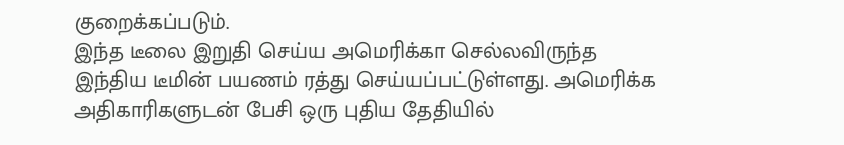குறைக்கப்படும்.
இந்த டீலை இறுதி செய்ய அமெரிக்கா செல்லவிருந்த இந்திய டீமின் பயணம் ரத்து செய்யப்பட்டுள்ளது. அமெரிக்க அதிகாரிகளுடன் பேசி ஒரு புதிய தேதியில்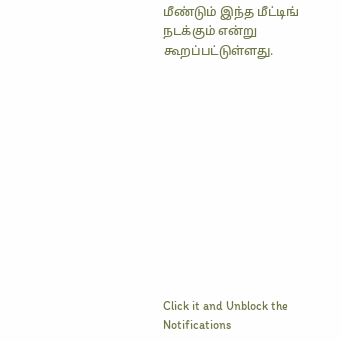மீண்டும் இந்த மீட்டிங் நடக்கும் என்று கூறப்பட்டுள்ளது.












Click it and Unblock the Notifications